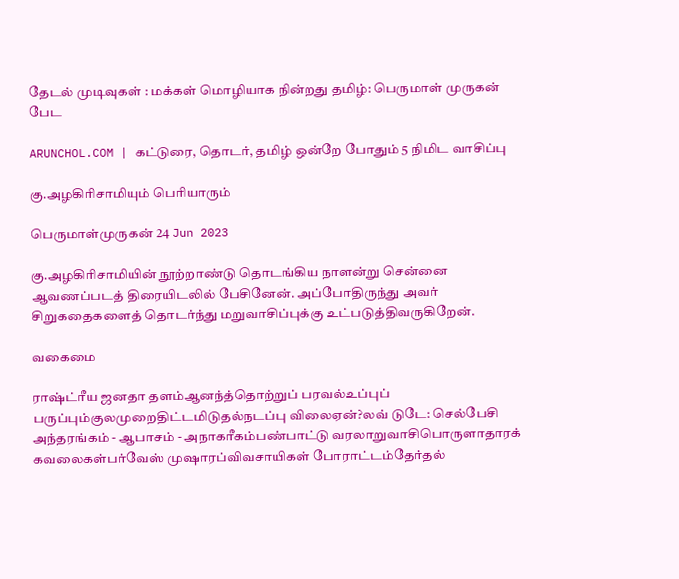தேடல் முடிவுகள் : மக்கள் மொழியாக நின்றது தமிழ்: பெருமாள் முருகன் பேட

ARUNCHOL.COM | கட்டுரை, தொடர், தமிழ் ஒன்றே போதும் 5 நிமிட வாசிப்பு

கு.அழகிரிசாமியும் பெரியாரும்

பெருமாள்முருகன் 24 Jun 2023

கு.அழகிரிசாமியின் நூற்றாண்டு தொடங்கிய நாளன்று சென்னை ஆவணப்படத் திரையிடலில் பேசினேன். அப்போதிருந்து அவர் சிறுகதைகளைத் தொடர்ந்து மறுவாசிப்புக்கு உட்படுத்திவருகிறேன்.

வகைமை

ராஷ்ட்ரீய ஜனதா தளம்ஆனந்த்தொற்றுப் பரவல்உப்புப் பருப்பும்குலமுறைதிட்டமிடுதல்நடப்பு விலைஏன்?லவ் டுடே: செல்பேசி அந்தரங்கம் - ஆபாசம் - அநாகரீகம்பண்பாட்டு வரலாறுவாசிபொருளாதாரக் கவலைகள்பர்வேஸ் முஷாரப்விவசாயிகள் போராட்டம்தேர்தல்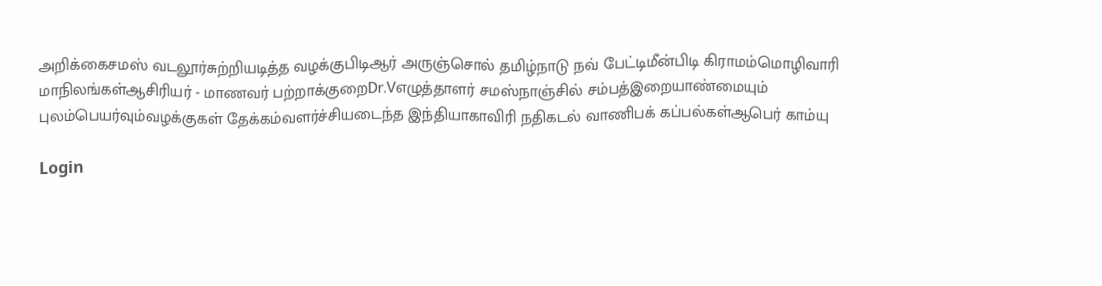அறிக்கைசமஸ் வடலூர்சுற்றியடித்த வழக்குபிடிஆர் அருஞ்சொல் தமிழ்நாடு நவ் பேட்டிமீன்பிடி கிராமம்மொழிவாரி மாநிலங்கள்ஆசிரியர் - மாணவர் பற்றாக்குறைDr.Vஎழுத்தாளர் சமஸ்நாஞ்சில் சம்பத்இறையாண்மையும் புலம்பெயர்வும்வழக்குகள் தேக்கம்வளர்ச்சியடைந்த இந்தியாகாவிரி நதிகடல் வாணிபக் கப்பல்கள்ஆபெர் காம்யு

Login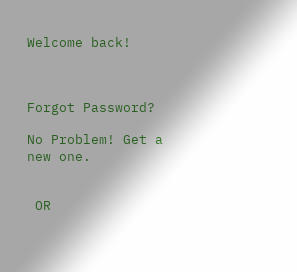Welcome back!



Forgot Password?

No Problem! Get a new one.


 OR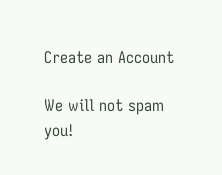Create an Account

We will not spam you!